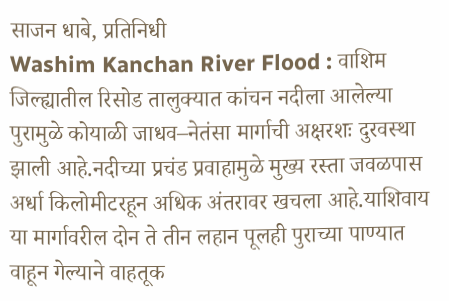साजन धाबे, प्रतिनिधी
Washim Kanchan River Flood : वाशिम जिल्ह्यातील रिसोड तालुक्यात कांचन नदीला आलेल्या पुरामुळे कोयाळी जाधव–नेतंसा मार्गाची अक्षरशः दुरवस्था झाली आहे.नदीच्या प्रचंड प्रवाहामुळे मुख्य रस्ता जवळपास अर्धा किलोमीटरहून अधिक अंतरावर खचला आहे.याशिवाय या मार्गावरील दोन ते तीन लहान पूलही पुराच्या पाण्यात वाहून गेल्याने वाहतूक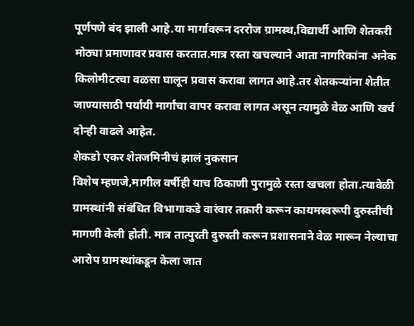पूर्णपणे बंद झाली आहे.या मार्गावरून दररोज ग्रामस्थ,विद्यार्थी आणि शेतकरी मोठ्या प्रमाणावर प्रवास करतात.मात्र रस्ता खचल्याने आता नागरिकांना अनेक किलोमीटरचा वळसा घालून प्रवास करावा लागत आहे.तर शेतकऱ्यांना शेतीत जाण्यासाठी पर्यायी मार्गांचा वापर करावा लागत असून त्यामुळे वेळ आणि खर्च दोन्ही वाढले आहेत.
शेकडो एकर शेतजमिनीचं झालं नुकसान
विशेष म्हणजे,मागील वर्षीही याच ठिकाणी पुरामुळे रस्ता खचला होता.त्यावेळी ग्रामस्थांनी संबंधित विभागाकडे वारंवार तक्रारी करून कायमस्वरूपी दुरुस्तीची मागणी केली होती. मात्र तात्पुरती दुरुस्ती करून प्रशासनाने वेळ मारून नेल्याचा आरोप ग्रामस्थांकडून केला जात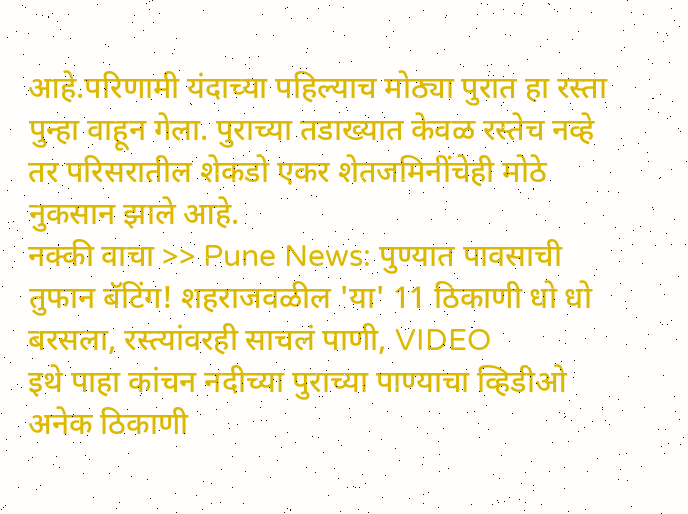आहे.परिणामी यंदाच्या पहिल्याच मोठ्या पुरात हा रस्ता पुन्हा वाहून गेला. पुराच्या तडाख्यात केवळ रस्तेच नव्हे तर परिसरातील शेकडो एकर शेतजमिनींचेही मोठे नुकसान झाले आहे.
नक्की वाचा >> Pune News: पुण्यात पावसाची तुफान बॅटिंग! शहराजवळील 'या' 11 ठिकाणी धो धो बरसला, रस्त्यांवरही साचलं पाणी, VIDEO
इथे पाहा कांचन नदीच्या पुराच्या पाण्याचा व्हिडीओ
अनेक ठिकाणी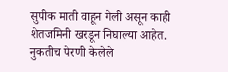सुपीक माती वाहून गेली असून काही शेतजमिनी खरडून निघाल्या आहेत. नुकतीच पेरणी केलेले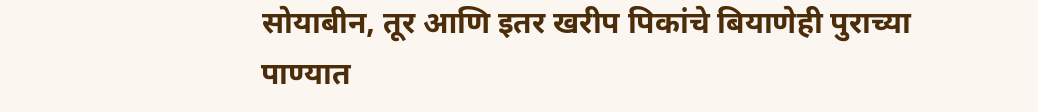सोयाबीन, तूर आणि इतर खरीप पिकांचे बियाणेही पुराच्या पाण्यात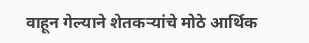वाहून गेल्याने शेतकऱ्यांचे मोठे आर्थिक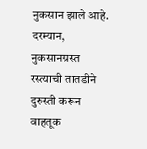नुकसान झाले आहे. दरम्यान, नुकसानग्रस्त रस्त्याची तातडीने दुरुस्ती करून वाहतूक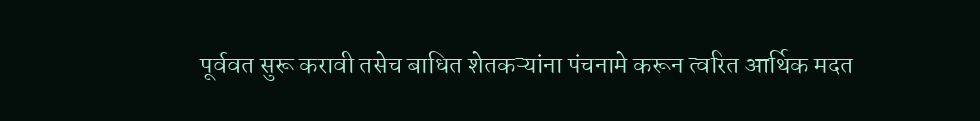पूर्ववत सुरू करावी तसेच बाधित शेतकऱ्यांना पंचनामे करून त्वरित आर्थिक मदत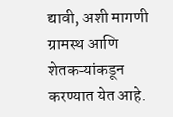द्यावी, अशी मागणी ग्रामस्थ आणि शेतकऱ्यांकडून करण्यात येत आहे.